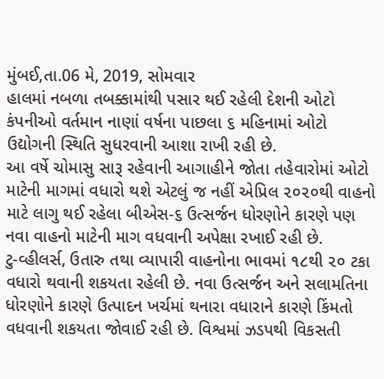મુંબઈ,તા.06 મે, 2019, સોમવાર
હાલમાં નબળા તબક્કામાંથી પસાર થઈ રહેલી દેશની ઓટો કંપનીઓ વર્તમાન નાણાં વર્ષના પાછલા ૬ મહિનામાં ઓટો ઉદ્યોગની સ્થિતિ સુધરવાની આશા રાખી રહી છે.
આ વર્ષે ચોમાસુ સારૂ રહેવાની આગાહીને જોતા તહેવારોમાં ઓટો માટેની માગમાં વધારો થશે એટલું જ નહીં એપ્રિલ ૨૦૨૦થી વાહનો માટે લાગુ થઈ રહેલા બીએસ-૬ ઉત્સર્જન ધોરણોને કારણે પણ નવા વાહનો માટેની માગ વધવાની અપેક્ષા રખાઈ રહી છે.
ટુ-વ્હીલર્સ, ઉતારુ તથા વ્યાપારી વાહનોના ભાવમાં ૧૮થી ૨૦ ટકા વધારો થવાની શકયતા રહેલી છે. નવા ઉત્સર્જન અને સલામતિના ધોરણોને કારણે ઉત્પાદન ખર્ચમાં થનારા વધારાને કારણે કિંમતો વધવાની શકયતા જોવાઈ રહી છે. વિશ્વમાં ઝડપથી વિકસતી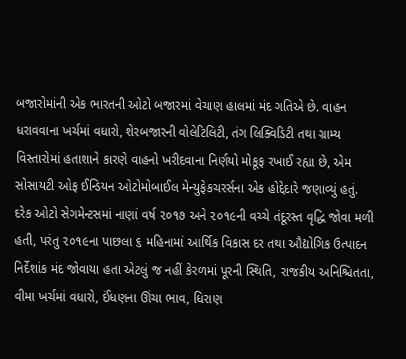બજારોમાંની એક ભારતની ઓટો બજારમાં વેચાણ હાલમાં મંદ ગતિએ છે. વાહન ધરાવવાના ખર્ચમાં વધારો, શેરબજારની વોલેટિલિટી, તંગ લિક્વિડિટી તથા ગ્રામ્ય વિસ્તારોમાં હતાશાને કારણે વાહનો ખરીદવાના નિર્ણયો મોકૂફ રખાઈ રહ્યા છે, એમ સોસાયટી ઓફ ઈન્ડિયન ઓટોમોબાઈલ મેન્યુફેકચરર્સના એક હોદ્દેદારે જણાવ્યું હતું.
દરેક ઓટો સેગમેન્ટસમાં નાણાં વર્ષ ૨૦૧૭ અને ૨૦૧૯ની વચ્ચે તંદૂરસ્ત વૃદ્ધિ જોવા મળી હતી, પરંતુ ૨૦૧૯ના પાછલા ૬ મહિનામાં આર્થિક વિકાસ દર તથા ઔદ્યોગિક ઉત્પાદન નિર્દેશાંક મંદ જોવાયા હતા એટલું જ નહીં કેરળમાં પૂરની સ્થિતિ, રાજકીય અનિશ્ચિતતા, વીમા ખર્ચમાં વધારો, ઈંધણના ઊંચા ભાવ, ધિરાણ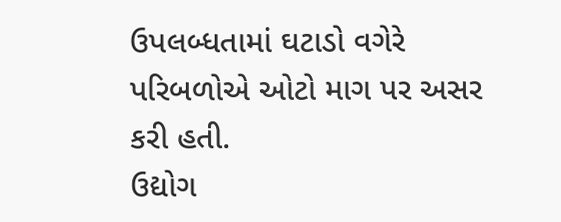ઉપલબ્ધતામાં ઘટાડો વગેરે પરિબળોએ ઓટો માગ પર અસર કરી હતી.
ઉદ્યોગ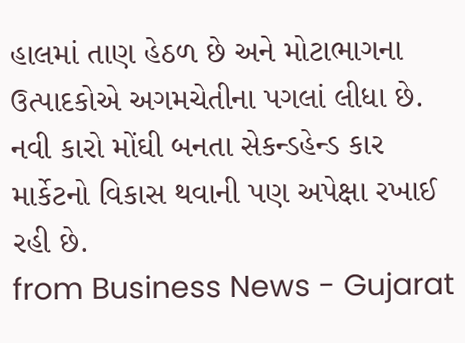હાલમાં તાણ હેઠળ છે અને મોટાભાગના ઉત્પાદકોએ અગમચેતીના પગલાં લીધા છે. નવી કારો મોંઘી બનતા સેકન્ડહેન્ડ કાર માર્કેટનો વિકાસ થવાની પણ અપેક્ષા રખાઈ રહી છે.
from Business News - Gujarat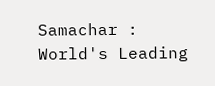Samachar : World's Leading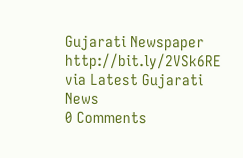Gujarati Newspaper http://bit.ly/2VSk6RE
via Latest Gujarati News
0 Comments